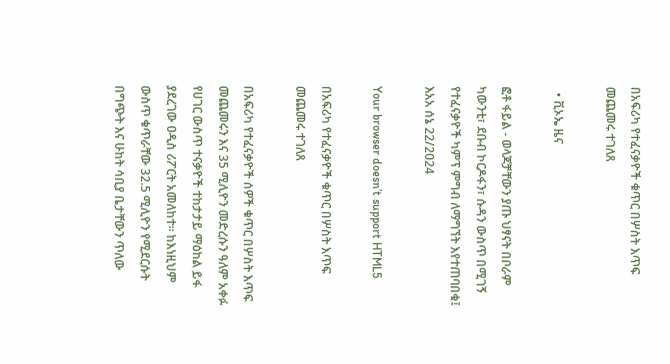በአፍሪካ የተፈናቃዮች ቁጥር በሦስት እጥፍ መጨመሩ ተገለጸ

  • ቪኦኤ ዜና

ፎቶ ፋይል - ወላጆቻቸውን ያጡ ህፃናት በቦራም ካውንቲ፣ ደቡብ ኮርዶፋን፣ ሱዳን ውስጥ በሚገኝ የተፈናቃዮች ካምፕ ምግብ ለማግኘት እየተጠባበቁ፤ እአአ ሰኔ 22/2024

Your browser doesn’t support HTML5

በአፍሪካ የተፈናቃዮች ቁጥር በሦስት እጥፍ መጨመሩ ተገለጸ

በአፍሪካ የተፈናቃዮች ሰዎች ቁጥር በሦስት እጥፍ መጨመሩን እና 35 ሚሊዮን መድረሱን ዓለም አቀፉ የሀገር ውስጥ ተናቃዮች ተከታታይ ማዕከል ይፋ ያደረገው ዐዲስ ሪፖርት አመለከተ። ከእነዚህም ውስጥ ቁጥራቸው 32.5 ሚሊዮን የሚደርሱት በግጭት እና ሁከት ሳቢያ ቤታቸውን ጥለው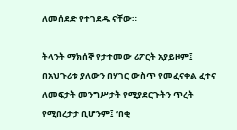ለመሰደድ የተገደዱ ናቸው።

ትላንት ማክሰኞ የታተመው ሪፖርት አያይዞም፤ በአህጉሪቱ ያለውን በሃገር ውስጥ የመፈናቀል ፈተና ለመፍታት መንግሥታት የሚያደርጉትን ጥረት የሚበረታታ ቢሆንም፤ ‘በቂ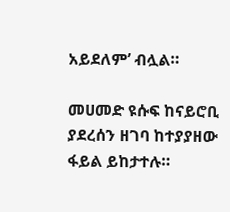አይደለም’ ብሏል።

መሀመድ ዩሱፍ ከናይሮቢ ያደረሰን ዘገባ ከተያያዘው ፋይል ይከታተሉ።